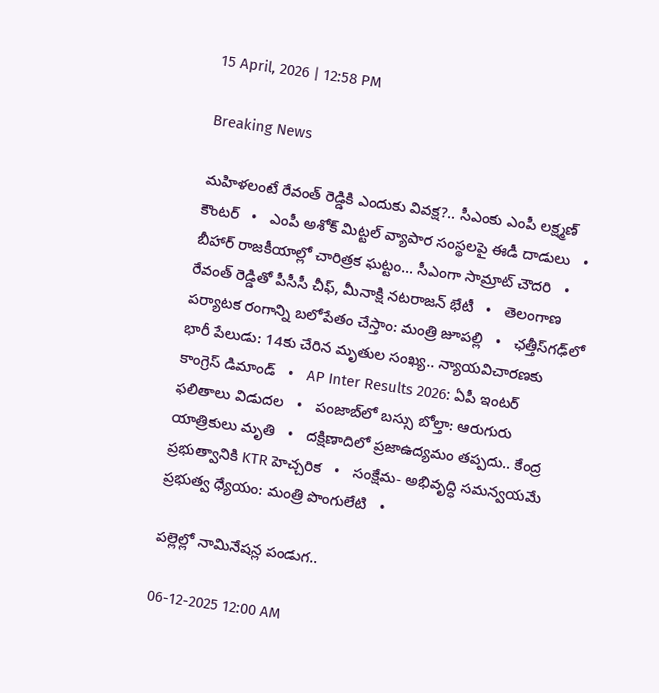15 April, 2026 | 12:58 PM

Breaking News

మహిళలంటే రేవంత్ రెడ్డికి ఎందుకు వివక్ష?.. సీఎంకు ఎంపీ లక్ష్మణ్ కౌంటర్   •   ఎంపీ అశోక్ మిట్టల్‌ వ్యాపార సంస్థలపై ఈడీ దాడులు   •   బీహార్ రాజకీయాల్లో చారిత్రక ఘట్టం... సీఎంగా సామ్రాట్‌ చౌదరి   •   రేవంత్‌ రెడ్డితో పీసీసీ చీఫ్, మీనాక్షి నటరాజన్ భేటీ   •   తెలంగాణ పర్యాటక రంగాన్ని బలోపేతం చేస్తాం: మంత్రి జూపల్లి   •   ఛత్తీస్‌గఢ్‌లో భారీ పేలుడు: 14కు చేరిన మృతుల సంఖ్య.. న్యాయవిచారణకు కాంగ్రెస్ డిమాండ్   •   AP Inter Results 2026: ఏపీ ఇంటర్ ఫలితాలు విడుదల   •   పంజాబ్‌లో బస్సు బోల్తా: ఆరుగురు యాత్రికులు మృతి   •   దక్షిణాదిలో ప్రజాఉద్యమం తప్పదు.. కేంద్ర ప్రభుత్వానికి KTR హెచ్చరిక   •   సంక్షేమ- అభివృద్ధి సమన్వయమే ప్రభుత్వ ధ్యేయం: మంత్రి పొంగులేటి   •

పల్లెల్లో నామినేషన్ల పండుగ..

06-12-2025 12:00 AM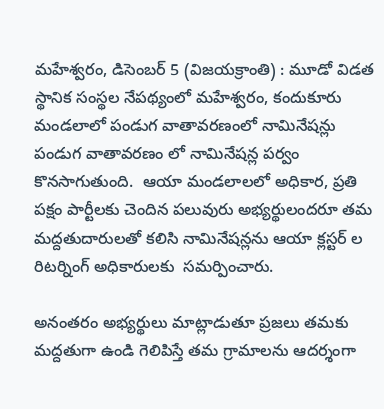మహేశ్వరం, డిసెంబర్ 5 (విజయక్రాంతి) : మూడో విడత స్థానిక సంస్థల నేపథ్యంలో మహేశ్వరం, కందుకూరు మండలాలో పండుగ వాతావరణంలో నామినేషన్లు పండుగ వాతావరణం లో నామినేషన్ల పర్వం కొనసాగుతుంది.  ఆయా మండలాలలో అధికార, ప్రతి పక్షం పార్టీలకు చెందిన పలువురు అభ్యర్థులందరూ తమ మద్దతుదారులతో కలిసి నామినేషన్లను ఆయా క్లస్టర్ ల రిటర్నింగ్ అధికారులకు  సమర్పించారు.

అనంతరం అభ్యర్థులు మాట్లాడుతూ ప్రజలు తమకు మద్దతుగా ఉండి గెలిపిస్తే తమ గ్రామాలను ఆదర్శంగా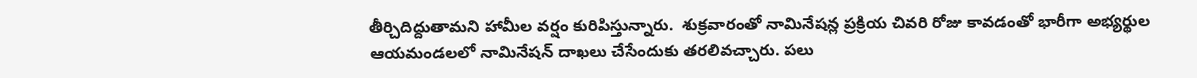తీర్చిదిద్దుతామని హామీల వర్షం కురిపిస్తున్నారు.  శుక్రవారంతో నామినేషన్ల ప్రక్రియ చివరి రోజు కావడంతో భారీగా అభ్యర్థుల ఆయమండలలో నామినేషన్ దాఖలు చేసేందుకు తరలివచ్చారు. పలు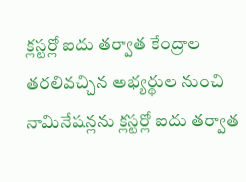క్లస్టర్లో ఐదు తర్వాత కేంద్రాల తరలివచ్చిన అభ్యర్థుల నుంచి నామినేషన్లను క్లస్టర్లో ఐదు తర్వాత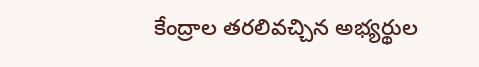కేంద్రాల తరలివచ్చిన అభ్యర్థుల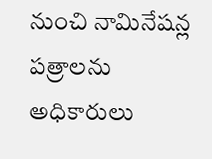నుంచి నామినేషన్ల పత్రాలను  అధికారులు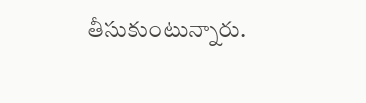తీసుకుంటున్నారు.